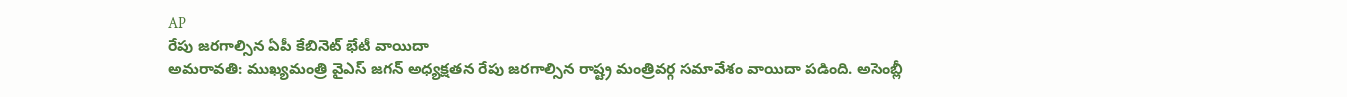AP
రేపు జరగాల్సిన ఏపీ కేబినెట్ భేటీ వాయిదా
అమరావతి: ముఖ్యమంత్రి వైఎస్ జగన్ అధ్యక్షతన రేపు జరగాల్సిన రాష్ట్ర మంత్రివర్గ సమావేశం వాయిదా పడింది. అసెంబ్లీ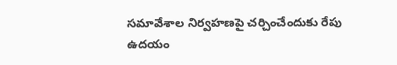సమావేశాల నిర్వహణపై చర్చించేందుకు రేపు ఉదయం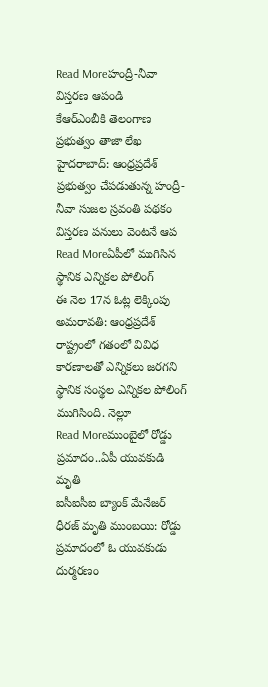Read Moreహంద్రీ-నీవా విస్తరణ ఆపండి
కేఆర్ఎంబీకి తెలంగాణ ప్రభుత్వం తాజా లేఖ హైదరాబాద్: ఆంధ్రప్రదేశ్ ప్రభుత్వం చేపడుతున్న హంద్రీ-నీవా సుజల స్రవంతి పథకం విస్తరణ పనులు వెంటనే ఆప
Read Moreఏపీలో ముగిసిన స్థానిక ఎన్నికల పోలింగ్
ఈ నెల 17న ఓట్ల లెక్కింపు అమరావతి: ఆంధ్రప్రదేశ్ రాష్ట్రంలో గతంలో వివిధ కారణాలతో ఎన్నికలు జరగని స్థానిక సంస్థల ఎన్నికల పోలింగ్ ముగిసింది. నెల్లూ
Read Moreముంబైలో రోడ్డు ప్రమాదం..ఏపీ యువకుడి మృతి
ఐసీఐసీఐ బ్యాంక్ మేనేజర్ ధీరజ్ మృతి ముంబయి: రోడ్డు ప్రమాదంలో ఓ యువకుడు దుర్మరణం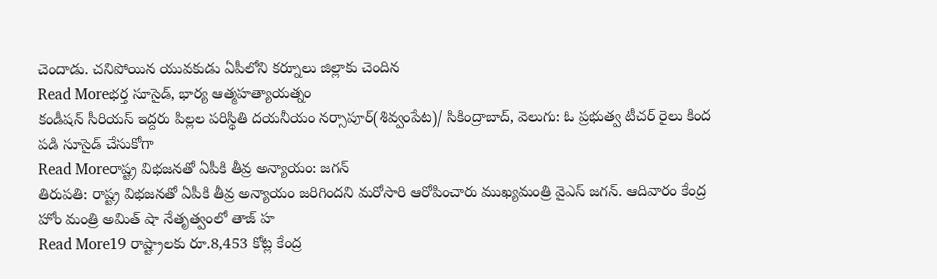చెందాడు. చనిపోయిన యువకుడు ఏపీలోని కర్నూలు జిల్లాకు చెందిన
Read Moreభర్త సూసైడ్, భార్య ఆత్మహత్యాయత్నం
కండీషన్ సీరియస్ ఇద్దరు పిల్లల పరిస్థితి దయనీయం నర్సాపూర్(శివ్వంపేట)/ సికింద్రాబాద్, వెలుగు: ఓ ప్రభుత్వ టీచర్ రైలు కింద పడి సూసైడ్ చేసుకోగా
Read Moreరాష్ట్ర విభజనతో ఏపీకి తీవ్ర అన్యాయం: జగన్
తిరుపతి: రాష్ట్ర విభజనతో ఏపీకి తీవ్ర అన్యాయం జరిగిందని మరోసారి ఆరోపించారు ముఖ్యమంత్రి వైఎస్ జగన్. ఆదివారం కేంద్ర హోం మంత్రి అమిత్ షా నేతృత్వంలో తాజ్ హ
Read More19 రాష్ట్రాలకు రూ.8,453 కోట్ల కేంద్ర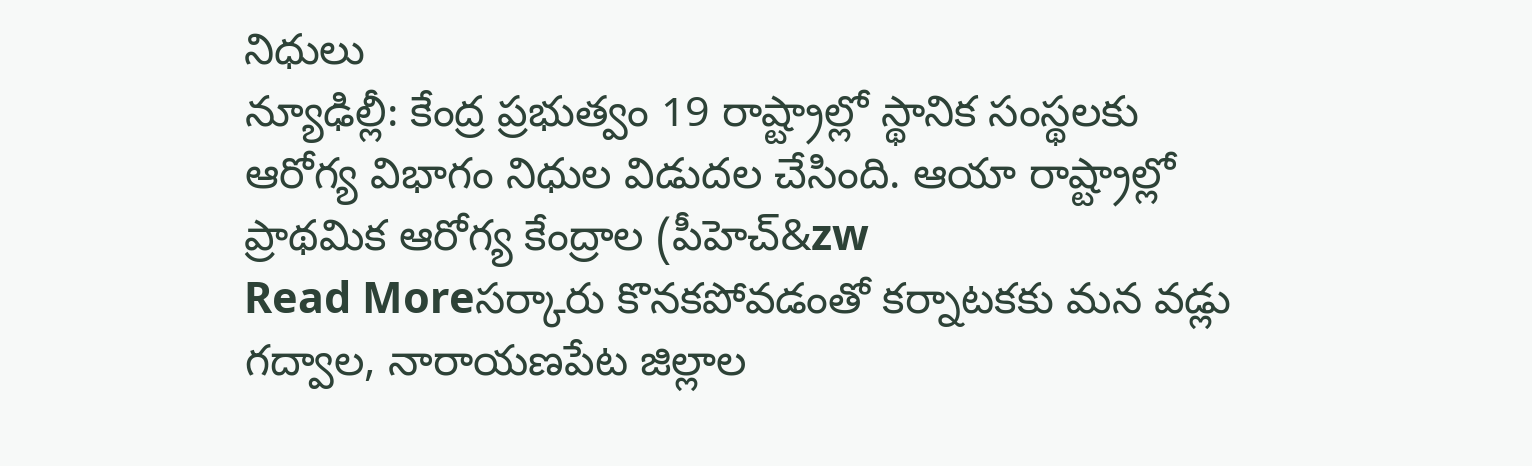నిధులు
న్యూఢిల్లీ: కేంద్ర ప్రభుత్వం 19 రాష్ట్రాల్లో స్థానిక సంస్థలకు ఆరోగ్య విభాగం నిధుల విడుదల చేసింది. ఆయా రాష్ట్రాల్లో ప్రాథమిక ఆరోగ్య కేంద్రాల (పీహెచ్&zw
Read Moreసర్కారు కొనకపోవడంతో కర్నాటకకు మన వడ్లు
గద్వాల, నారాయణపేట జిల్లాల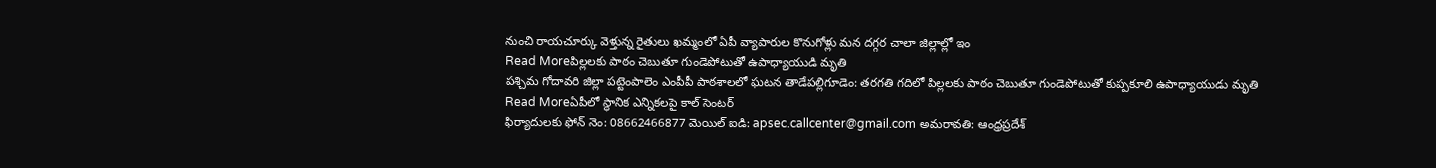నుంచి రాయచూర్కు వెళ్తున్న రైతులు ఖమ్మంలో ఏపీ వ్యాపారుల కొనుగోళ్లు మన దగ్గర చాలా జిల్లాల్లో ఇం
Read Moreపిల్లలకు పాఠం చెబుతూ గుండెపోటుతో ఉపాధ్యాయుడి మృతి
పశ్చిమ గోదావరి జిల్లా పట్టెంపాలెం ఎంపీపీ పాఠశాలలో ఘటన తాడేపల్లిగూడెం: తరగతి గదిలో పిల్లలకు పాఠం చెబుతూ గుండెపోటుతో కుప్పకూలి ఉపాధ్యాయుడు మృతి
Read Moreఏపీలో స్థానిక ఎన్నికలపై కాల్ సెంటర్
ఫిర్యాదులకు ఫోన్ నెం: 08662466877 మెయిల్ ఐడి: apsec.callcenter@gmail.com అమరావతి: ఆంధ్రప్రదేశ్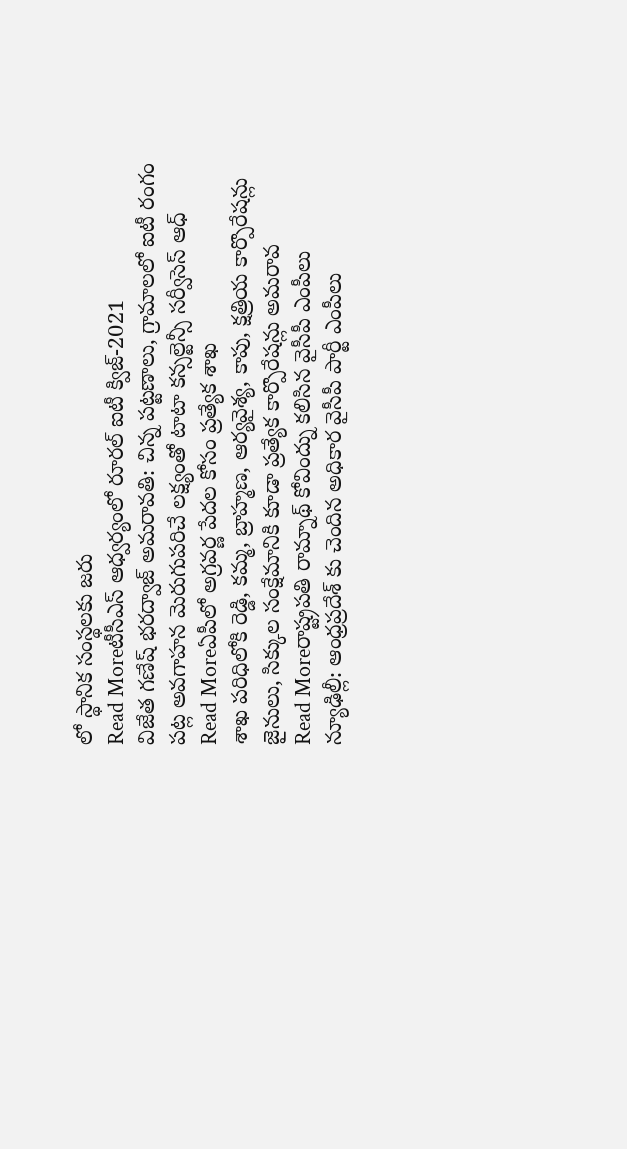లో స్థానిక సంస్థలకు జరు
Read Moreటీసీఎస్ ఆధ్వర్యంలో రూరల్ ఐటీ క్విజ్-2021
విజేత గణేష్ భరద్వాజ్ అమరావతి: చిన్న పట్టణాలు, గ్రామాలలో ఐటీ రంగం పట్ల అవగాహన మెరుగుపరిచే లక్ష్యంతో టాటా కన్సల్టెన్సీ సర్వీసెస్ ఆధ్
Read Moreఏపీలో అగ్రవర్ణ పేదల కోసం ప్రత్యేక శాఖ
శాఖ పరిధిలోకి రెడ్డి, కమ్మ, బ్రాహ్మణ, ఆర్యవైశ్య, కాపు, క్షత్రియ కార్పొరేషన్లు జైనులు, సిక్కుల సంక్షేమానికి కూడా ప్రత్యేక కార్పొరేషన్లు అమరావ
Read Moreరాష్ట్రపతి రామ్నాథ్ కోవింద్ను కలిసిన వైసీపీ ఎంపీలు
న్యూఢిల్లీ: ఆంధ్రప్రదేశ్ కు చెందిన అధికార వైసీపీ పార్టీ ఎంపీలు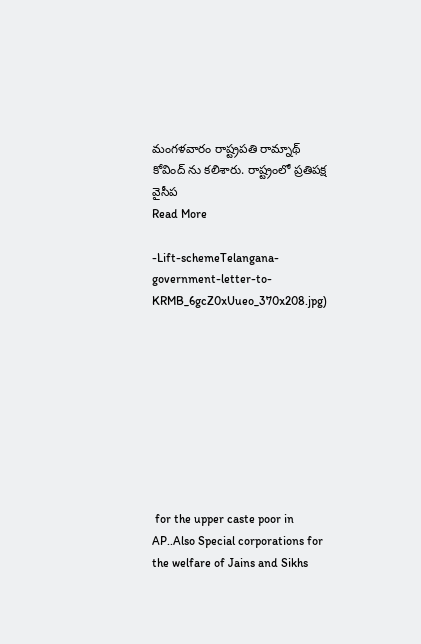మంగళవారం రాష్ట్రపతి రామ్నాథ్ కోవింద్ ను కలిశారు. రాష్ట్రంలో ప్రతిపక్ష వైసీప
Read More

-Lift-schemeTelangana-government-letter-to-KRMB_6gcZ0xUueo_370x208.jpg)









 for the upper caste poor in AP..Also Special corporations for the welfare of Jains and Sikhs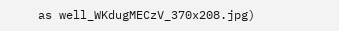as well_WKdugMECzV_370x208.jpg)